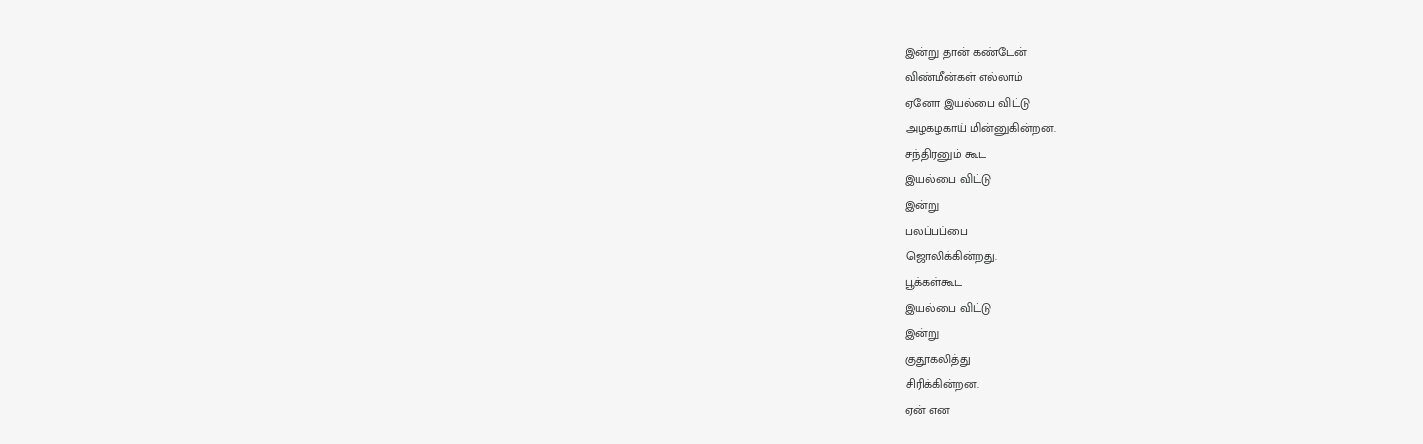இன்று தான் கண்டேன்
விண்மீன்கள் எல்லாம்
ஏனோ இயல்பை விட்டு
அழகழகாய் மின்னுகின்றன.
சந்திரனும் கூட
இயல்பை விட்டு
இன்று
பலப்பப்பை
ஜொலிக்கின்றது.
பூக்கள்கூட
இயல்பை விட்டு
இன்று
குதூகலித்து
சிரிக்கின்றன.
ஏன் என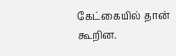கேட்கையில் தான்
கூறின.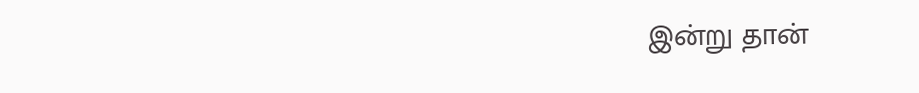இன்று தான்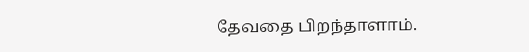தேவதை பிறந்தாளாம்.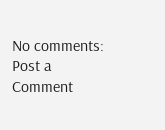No comments:
Post a Comment